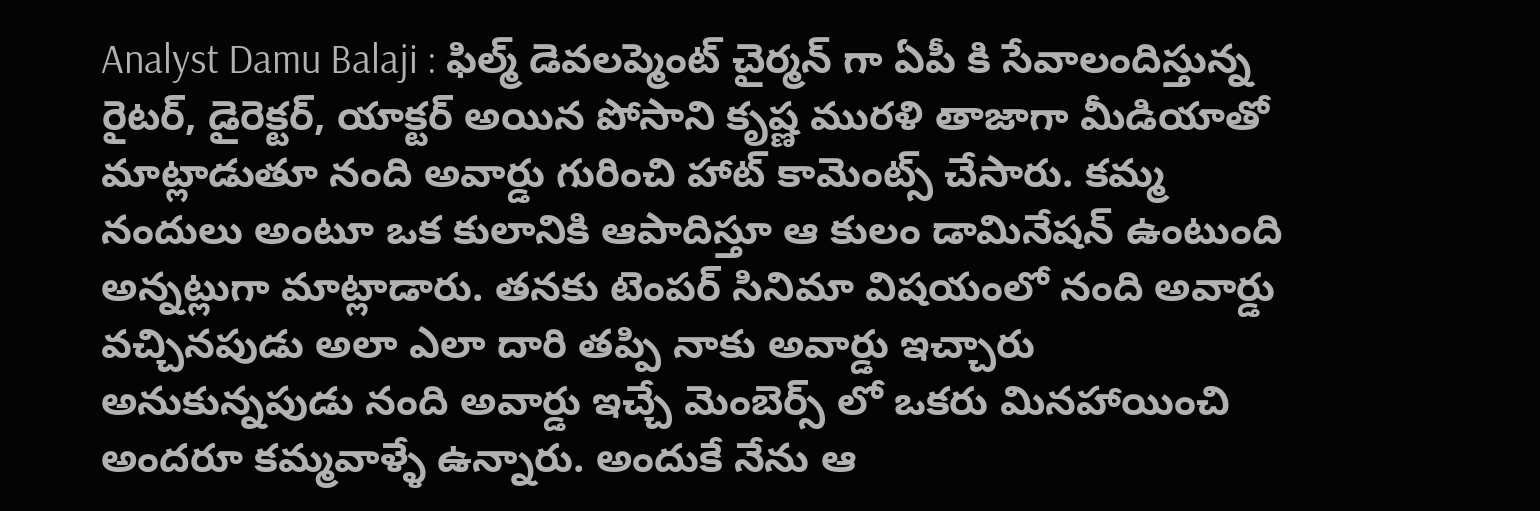Analyst Damu Balaji : ఫిల్మ్ డెవలప్మెంట్ చైర్మన్ గా ఏపీ కి సేవాలందిస్తున్న రైటర్, డైరెక్టర్, యాక్టర్ అయిన పోసాని కృష్ణ మురళి తాజాగా మీడియాతో మాట్లాడుతూ నంది అవార్డు గురించి హాట్ కామెంట్స్ చేసారు. కమ్మ నందులు అంటూ ఒక కులానికి ఆపాదిస్తూ ఆ కులం డామినేషన్ ఉంటుంది అన్నట్లుగా మాట్లాడారు. తనకు టెంపర్ సినిమా విషయంలో నంది అవార్డు వచ్చినపుడు అలా ఎలా దారి తప్పి నాకు అవార్డు ఇచ్చారు అనుకున్నపుడు నంది అవార్డు ఇచ్చే మెంబెర్స్ లో ఒకరు మినహాయించి అందరూ కమ్మవాళ్ళే ఉన్నారు. అందుకే నేను ఆ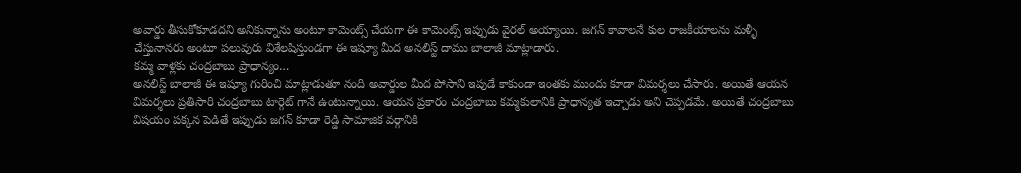అవార్డు తీసుకోకూడదని అనికున్నాను అంటూ కామెంట్స్ చేయగా ఈ కామెంట్స్ ఇప్పుడు వైరల్ అయ్యాయి. జగన్ కావాలనే కుల రాజకీయాలను మళ్ళీ చేస్తునానరు అంటూ పలువురు విశేలషిస్తుండగా ఈ ఇష్యూ మీద అనలిస్ట్ దాము బాలాజీ మాట్లాడారు.
కమ్మ వాళ్లకు చంద్రబాబు ప్రాధాన్యం…
అనలిస్ట్ బాలాజీ ఈ ఇష్యూ గురించి మాట్లాడుతూ నంది అవార్డుల మీద పోసాని ఇపుడే కాకుండా ఇంతకు ముందు కూడా విమర్శలు చేసారు. అయితే ఆయన విమర్శలు ప్రతిసారి చంద్రబాబు టార్గెట్ గానే ఉంటున్నాయి. ఆయన ప్రకారం చంద్రబాబు కమ్మకులానికి ప్రాధాన్యత ఇచ్చాడు అని చెప్పడమే. అయితే చంద్రబాబు విషయం పక్కన పెడితే ఇప్పుడు జగన్ కూడా రెడ్డి సామాజిక వర్గానికి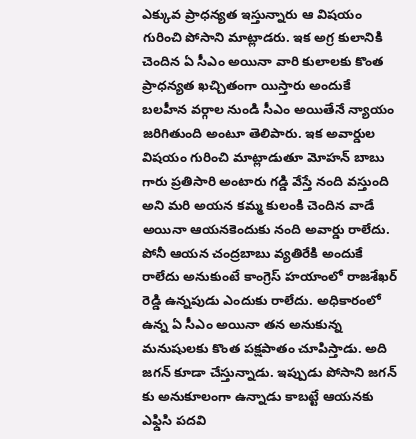ఎక్కువ ప్రాధన్యత ఇస్తున్నారు ఆ విషయం గురించి పోసాని మాట్లాడరు. ఇక అగ్ర కులానికి చెందిన ఏ సీఎం అయినా వారి కులాలకు కొంత ప్రాధన్యత ఖచ్చితంగా యిస్తారు అందుకే బలహీన వర్గాల నుండి సీఎం అయితేనే న్యాయం జరిగితుంది అంటూ తెలిపారు. ఇక అవార్డుల విషయం గురించి మాట్లాడుతూ మోహన్ బాబు గారు ప్రతిసారి అంటారు గడ్డి వేస్తే నంది వస్తుంది అని మరి అయన కమ్మ కులంకి చెందిన వాడే అయినా ఆయనకెందుకు నంది అవార్డు రాలేదు.
పోనీ ఆయన చంద్రబాబు వ్యతిరేకి అందుకే రాలేదు అనుకుంటే కాంగ్రెస్ హయాంలో రాజశేఖర్ రెడ్డి ఉన్నపుడు ఎందుకు రాలేదు. అధికారంలో ఉన్న ఏ సీఎం అయినా తన అనుకున్న మనుషులకు కొంత పక్షపాతం చూపిస్తాడు. అది జగన్ కూడా చేస్తున్నాడు. ఇప్పుడు పోసాని జగన్ కు అనుకూలంగా ఉన్నాడు కాబట్టే ఆయనకు ఎఫ్డిసి పదవి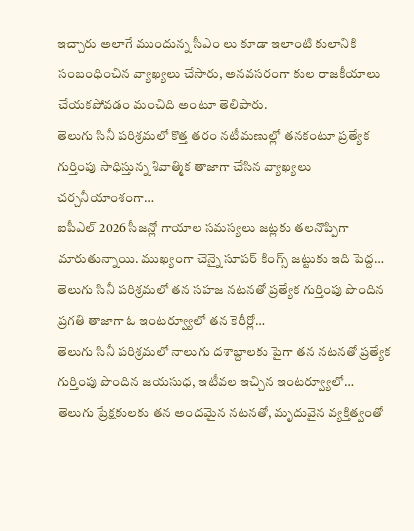ఇచ్చారు అలాగే ముందున్న సీఎం లు కూడా ఇలాంటి కులానికి సంబంధించిన వ్యాఖ్యలు చేసారు, అనవసరంగా కుల రాజకీయాలు చేయకపోవడం మంచిది అంటూ తెలిపారు.
తెలుగు సినీ పరిశ్రమలో కొత్త తరం నటీమణుల్లో తనకంటూ ప్రత్యేక గుర్తింపు సాధిస్తున్న శివాత్మిక తాజాగా చేసిన వ్యాఖ్యలు చర్చనీయాంశంగా…
ఐపీఎల్ 2026 సీజన్లో గాయాల సమస్యలు జట్లకు తలనొప్పిగా మారుతున్నాయి. ముఖ్యంగా చెన్నై సూపర్ కింగ్స్ జట్టుకు ఇది పెద్ద…
తెలుగు సినీ పరిశ్రమలో తన సహజ నటనతో ప్రత్యేక గుర్తింపు పొందిన ప్రగతి తాజాగా ఓ ఇంటర్వ్యూలో తన కెరీర్లో…
తెలుగు సినీ పరిశ్రమలో నాలుగు దశాబ్దాలకు పైగా తన నటనతో ప్రత్యేక గుర్తింపు పొందిన జయసుధ, ఇటీవల ఇచ్చిన ఇంటర్వ్యూలో…
తెలుగు ప్రేక్షకులకు తన అందమైన నటనతో, మృదువైన వ్యక్తిత్వంతో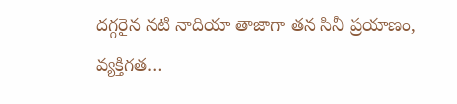దగ్గరైన నటి నాదియా తాజాగా తన సినీ ప్రయాణం, వ్యక్తిగత…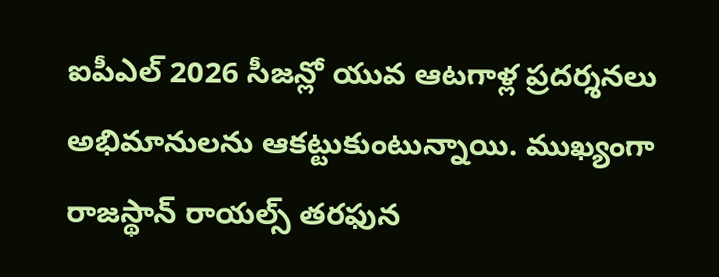ఐపీఎల్ 2026 సీజన్లో యువ ఆటగాళ్ల ప్రదర్శనలు అభిమానులను ఆకట్టుకుంటున్నాయి. ముఖ్యంగా రాజస్థాన్ రాయల్స్ తరఫున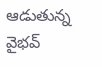ఆడుతున్న వైభవ్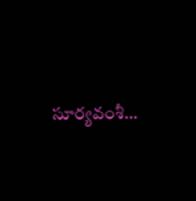సూర్యవంశీ…